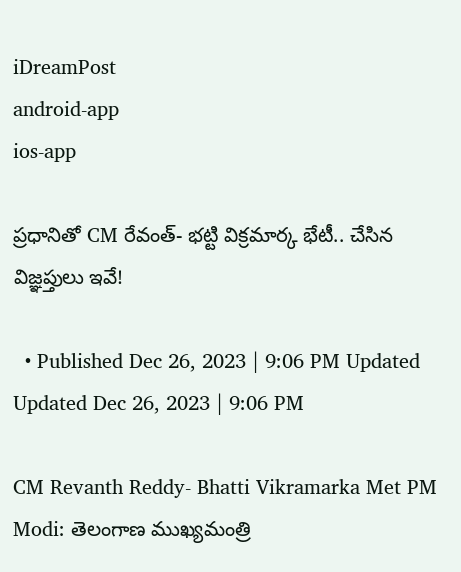iDreamPost
android-app
ios-app

ప్రధానితో CM రేవంత్- భట్టి విక్రమార్క భేటీ.. చేసిన విజ్ఞప్తులు ఇవే!

  • Published Dec 26, 2023 | 9:06 PM Updated Updated Dec 26, 2023 | 9:06 PM

CM Revanth Reddy- Bhatti Vikramarka Met PM Modi: తెలంగాణ ముఖ్యమంత్రి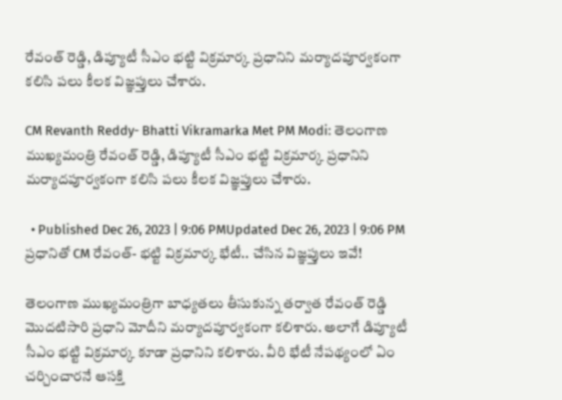రేవంత్ రెడ్డి, డిప్యూటీ సీఎం భట్టి విక్రమార్క ప్రధానిని మర్యాదపూర్వకంగా కలిసి పలు కీలక విజ్ఞప్తులు చేశారు.

CM Revanth Reddy- Bhatti Vikramarka Met PM Modi: తెలంగాణ ముఖ్యమంత్రి రేవంత్ రెడ్డి, డిప్యూటీ సీఎం భట్టి విక్రమార్క ప్రధానిని మర్యాదపూర్వకంగా కలిసి పలు కీలక విజ్ఞప్తులు చేశారు.

  • Published Dec 26, 2023 | 9:06 PMUpdated Dec 26, 2023 | 9:06 PM
ప్రధానితో CM రేవంత్- భట్టి విక్రమార్క భేటీ.. చేసిన విజ్ఞప్తులు ఇవే!

తెలంగాణ ముఖ్యమంత్రిగా బాధ్యతలు తీసుకున్న తర్వాత రేవంత్ రెడ్డి మొదటిసారి ప్రధాని మోదీని మర్యాదపూర్వకంగా కలిశారు. అలాగే డిప్యూటీ సీఎం భట్టి విక్రమార్క కూడా ప్రధానిని కలిశారు. వీరి భేటీ నేపథ్యంలో ఏం చర్చించారనే ఆసక్తి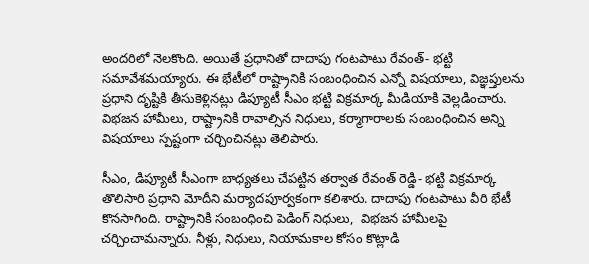అందరిలో నెలకొంది. అయితే ప్రధానితో దాదాపు గంటపాటు రేవంత్- భట్టి సమావేశమయ్యారు. ఈ భేటీలో రాష్ట్రానికి సంబంధించిన ఎన్నో విషయాలు, విజ్ఞప్తులను ప్రధాని దృష్టికి తీసుకెళ్లినట్లు డిప్యూటీ సీఎం భట్టి విక్రమార్క మీడియాకి వెల్లడించారు. విభజన హామీలు, రాష్ట్రానికి రావాల్సిన నిధులు, కర్మాగారాలకు సంబంధించిన అన్ని విషయాలు స్పష్టంగా చర్చించినట్లు తెలిపారు.

సీఎం, డిప్యూటీ సీఎంగా బాధ్యతలు చేపట్టిన తర్వాత రేవంత్ రెడ్డి- భట్టి విక్రమార్క తొలిసారి ప్రధాని మోదీని మర్యాదపూర్వకంగా కలిశారు. దాదాపు గంటపాటు వీరి భేటీ కొనసాగింది. రాష్ట్రానికి సంబంధించి పెడింగ్ నిధులు,  విభజన హామీలపై చర్చించామన్నారు. నీళ్లు, నిధులు, నియామకాల కోసం కొట్లాడి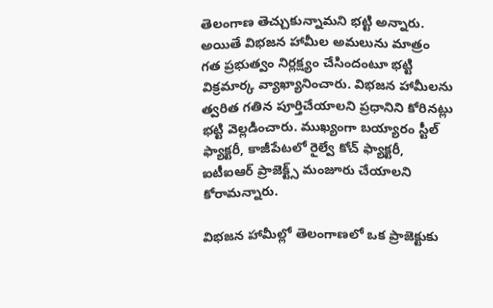తెలంగాణ తెచ్చుకున్నామని భట్టి అన్నారు. అయితే విభజన హామీల అమలును మాత్రం గత ప్రభుత్వం నిర్లక్ష్యం చేసిందంటూ భట్టి విక్రమార్క వ్యాఖ్యానించారు. విభజన హామీలను త్వరిత గతిన పూర్తిచేయాలని ప్రధానిని కోరినట్లు భట్టి వెల్లడించారు. ముఖ్యంగా బయ్యారం స్టీల్ ఫ్యాక్టరీ, కాజీపేటలో రైల్వే కోచ్ ఫ్యాక్టరీ, ఐటీఐఆర్ ప్రాజెక్ట్స్ మంజూరు చేయాలని కోరామన్నారు.

విభజన హామీల్లో తెలంగాణలో ఒక ప్రాజెక్టుకు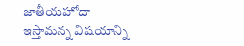జాతీయహోదా ఇస్తామన్న విషయాన్ని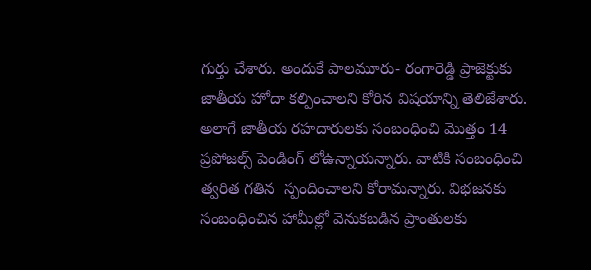గుర్తు చేశారు. అందుకే పాలమూరు- రంగారెడ్డి ప్రాజెక్టుకు జాతీయ హోదా కల్పించాలని కోరిన విషయాన్ని తెలిజేశారు. అలాగే జాతీయ రహదారులకు సంబంధించి మొత్తం 14 ప్రపోజల్స్ పెండింగ్ లోఉన్నాయన్నారు. వాటికి సంబంధించి త్వరిత గతిన  స్పందించాలని కోరామన్నారు. విభజనకు సంబంధించిన హామీల్లో వెనుకబడిన ప్రాంతులకు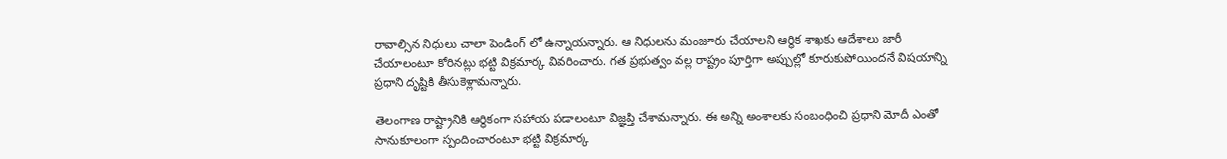రావాల్సిన నిధులు చాలా పెండింగ్ లో ఉన్నాయన్నారు. ఆ నిధులను మంజూరు చేయాలని ఆర్థిక శాఖకు ఆదేశాలు జారీ చేయాలంటూ కోరినట్లు భట్టి విక్రమార్క వివరించారు. గత ప్రభుత్వం వల్ల రాష్ట్రం పూర్తిగా అప్పుల్లో కూరుకుపోయిందనే విషయాన్ని ప్రధాని దృష్టికి తీసుకెళ్లామన్నారు.

తెలంగాణ రాష్ట్రానికి ఆర్థికంగా సహాయ పడాలంటూ విజ్ఞప్తి చేశామన్నారు. ఈ అన్ని అంశాలకు సంబంధించి ప్రధాని మోదీ ఎంతో సానుకూలంగా స్పందించారంటూ భట్టి విక్రమార్క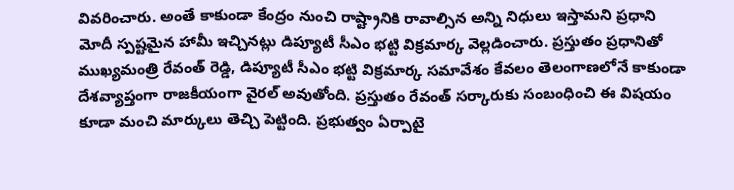వివరించారు. అంతే కాకుండా కేంద్రం నుంచి రాష్ట్రానికి రావాల్సిన అన్ని నిధులు ఇస్తామని ప్రధాని మోదీ స్పష్టమైన హామీ ఇచ్చినట్లు డిప్యూటీ సీఎం భట్టి విక్రమార్క వెల్లడించారు. ప్రస్తుతం ప్రధానితో ముఖ్యమంత్రి రేవంత్ రెడ్డి, డిప్యూటీ సీఎం భట్టి విక్రమార్క సమావేశం కేవలం తెలంగాణలోనే కాకుండా దేశవ్యాప్తంగా రాజకీయంగా వైరల్ అవుతోంది. ప్రస్తుతం రేవంత్ సర్కారుకు సంబంధించి ఈ విషయం కూడా మంచి మార్కులు తెచ్చి పెట్టింది. ప్రభుత్వం ఏర్పాటై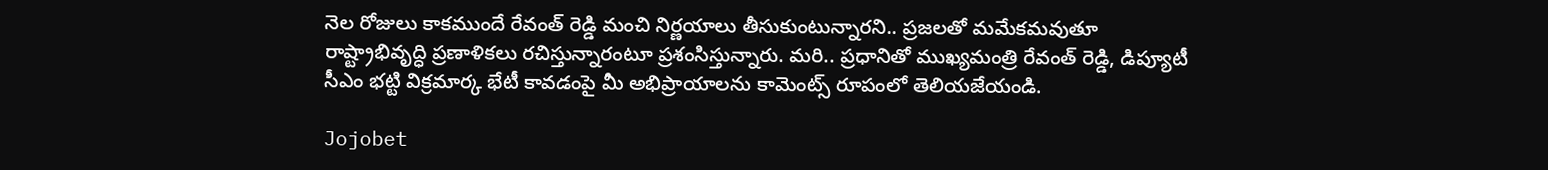నెల రోజులు కాకముందే రేవంత్ రెడ్డి మంచి నిర్ణయాలు తీసుకుంటున్నారని.. ప్రజలతో మమేకమవుతూ రాష్ట్రాభివృద్ధి ప్రణాళికలు రచిస్తున్నారంటూ ప్రశంసిస్తున్నారు. మరి.. ప్రధానితో ముఖ్యమంత్రి రేవంత్ రెడ్డి, డిప్యూటీ సీఎం భట్టి విక్రమార్క భేటీ కావడంపై మీ అభిప్రాయాలను కామెంట్స్ రూపంలో తెలియజేయండి.

Jojobet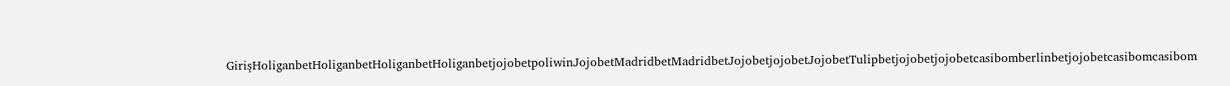GirişHoliganbetHoliganbetHoliganbetHoliganbetjojobetpoliwinJojobetMadridbetMadridbetJojobetjojobetJojobetTulipbetjojobetjojobetcasibomberlinbetjojobetcasibomcasibom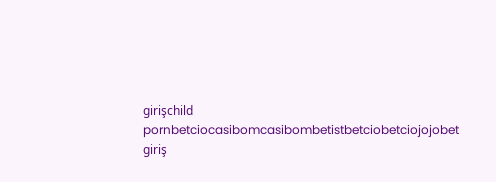girişchild pornbetciocasibomcasibombetistbetciobetciojojobet giriş